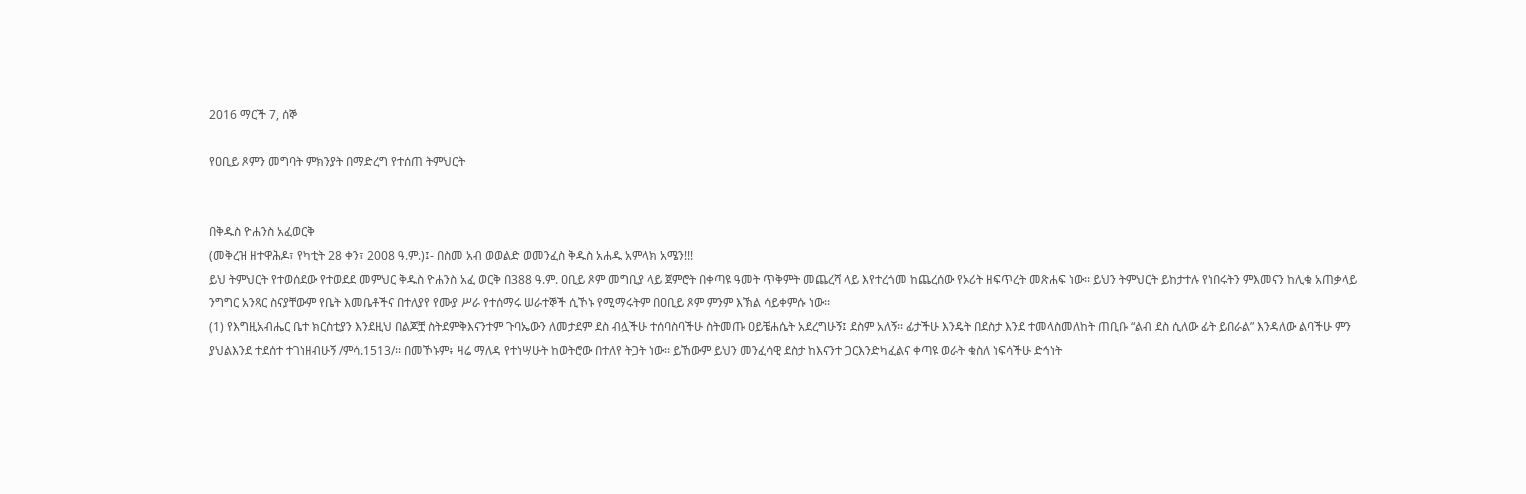2016 ማርች 7, ሰኞ

የዐቢይ ጾምን መግባት ምክንያት በማድረግ የተሰጠ ትምህርት


በቅዱስ ዮሐንስ አፈወርቅ
(መቅረዝ ዘተዋሕዶ፣ የካቲት 28 ቀን፣ 2008 ዓ.ም.)፤- በስመ አብ ወወልድ ወመንፈስ ቅዱስ አሐዱ አምላክ አሜን!!!
ይህ ትምህርት የተወሰደው የተወደደ መምህር ቅዱስ ዮሐንስ አፈ ወርቅ በ388 ዓ.ም. ዐቢይ ጾም መግቢያ ላይ ጀምሮት በቀጣዩ ዓመት ጥቅምት መጨረሻ ላይ እየተረጎመ ከጨረሰው የኦሪት ዘፍጥረት መጽሐፍ ነው፡፡ ይህን ትምህርት ይከታተሉ የነበሩትን ምእመናን ከሊቁ አጠቃላይ ንግግር አንጻር ስናያቸውም የቤት እመቤቶችና በተለያየ የሙያ ሥራ የተሰማሩ ሠራተኞች ሲኾኑ የሚማሩትም በዐቢይ ጾም ምንም እኽል ሳይቀምሱ ነው፡፡
(1) የእግዚአብሔር ቤተ ክርስቲያን እንደዚህ በልጆቿ ስትደምቅእናንተም ጉባኤውን ለመታደም ደስ ብሏችሁ ተሰባስባችሁ ስትመጡ ዐይቼሐሴት አደረግሁኝ፤ ደስም አለኝ፡፡ ፊታችሁ እንዴት በደስታ እንደ ተመላስመለከት ጠቢቡ “ልብ ደስ ሲለው ፊት ይበራል” እንዳለው ልባችሁ ምን ያህልእንደ ተደሰተ ተገነዘብሁኝ /ምሳ.1513/፡፡ በመኾኑም፥ ዛሬ ማለዳ የተነሣሁት ከወትሮው በተለየ ትጋት ነው፡፡ ይኸውም ይህን መንፈሳዊ ደስታ ከእናንተ ጋርእንድካፈልና ቀጣዩ ወራት ቁስለ ነፍሳችሁ ድኅነት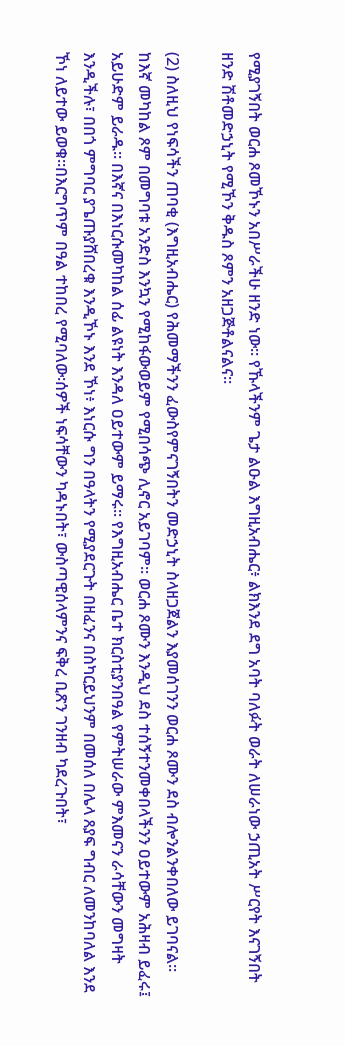የሚያገኝበት ወርሐ ጾመኾኑን አበሥራችሁ ዘንድ ነው፡፡ የኹላችንም ጌታ ልዑል እግዚአብሔር፥ ልክእንደ ደግ አባት ባለፉት ወራት ለሠራነው ኃጢአት ሥርየት እናገኝበት ዘንድ ሽቶመድኃኒት የሚኾን ቅዱስ ጾምን አዘጋጅቶልናልና፡፡

(2) ስለዚህ የነፍሳችን ጠባቂ (እግዚአብሔር) የሕመማችንን ፈውስየምናገኝበትን መድኃኒት ስላዘጋጀልን እያመሰገንን ወርሐ ጾሙን ደስ ብሎንልንቀበለው ይገባናል፡፡ ከእኛ መካከል ጾም በመግባቱ አንድስ እንኳን የሚከፋውወይም የሚበሳጭ ሊኖር አይገባም፡፡ ወርሐ ጾሙን እንዲህ ደስ ተሰኝተንመቀበላችንን ዐይተውም አሕዛብ ይፈሩ፤ አይሁድም ይራዱ፡፡ በእኛና በእነርሱመካከል ሰፊ ልዩነት እንዳለ ዐይተውም ይማሩ፡፡ የእግዚአብሔር ቤተ ክርስቲያንበዓል የምትሠራው ምእመናን ራሳቸውን መግዛት እንዲችሉ፣ በበጎ ምግባር ያጌጡያሸበረቁ እንዲኾኑ እንደ ኾነ፥ እነርሱ ግን በዓላትን የሚያደርጉት በዘፈንና በስካርይህንም በመሰለ በሌላ ጸያፍ ግብር ለመንከባለል እንደ ኾነ ለይተው ይወቁ፡፡በእርግጥም በዓል ተከበረ የሚባለው፡ሰዎች ነፍሳቸውን ካዳኑበት፣ ውስጣዊሰላምንና ፍቅረ ቢጽን ገንዘብ ካደረጉበት፣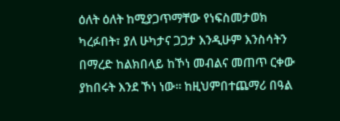ዕለት ዕለት ከሚያጋጥማቸው የነፍስመታወክ ካረፉበት፣ ያለ ሁካታና ጋጋታ እንዲሁም እንስሳትን በማረድ ከልክበላይ ከኾነ መብልና መጠጥ ርቀው ያከበሩት እንደ ኾነ ነው፡፡ ከዚህምበተጨማሪ በዓል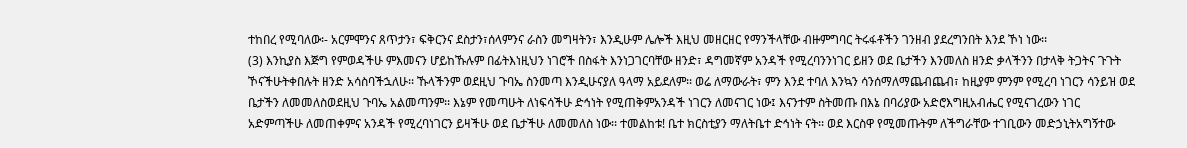ተከበረ የሚባለው፡- አርምሞንና ጸጥታን፣ ፍቅርንና ደስታን፣ሰላምንና ራስን መግዛትን፣ እንዲሁም ሌሎች እዚህ መዘርዘር የማንችላቸው ብዙምግባር ትሩፋቶችን ገንዘብ ያደረግንበት እንደ ኾነ ነው፡፡
(3) እንኪያስ እጅግ የምወዳችሁ ምእመናን ሆይከኹሉም በፊትእነዚህን ነገሮች በስፋት እንነጋገርባቸው ዘንድ፣ ዳግመኛም አንዳች የሚረባንንነገር ይዘን ወደ ቤታችን እንመለስ ዘንድ ቃላችንን በታላቅ ትጋትና ጉጉት ኾናችሁትቀበሉት ዘንድ አሳስባችኋለሁ፡፡ ኹላችንም ወደዚህ ጉባኤ ስንመጣ እንዲሁናያለ ዓላማ አይደለም፡፡ ወሬ ለማውራት፣ ምን እንደ ተባለ እንኳን ሳንሰማለማጨብጨብ፣ ከዚያም ምንም የሚረባ ነገርን ሳንይዝ ወደ ቤታችን ለመመለስወደዚህ ጉባኤ አልመጣንም፡፡ እኔም የመጣሁት ለነፍሳችሁ ድኅነት የሚጠቅምአንዳች ነገርን ለመናገር ነው፤ እናንተም ስትመጡ በእኔ በባሪያው አድሮእግዚአብሔር የሚናገረውን ነገር አድምጣችሁ ለመጠቀምና አንዳች የሚረባነገርን ይዛችሁ ወደ ቤታችሁ ለመመለስ ነው፡፡ ተመልከቱ! ቤተ ክርስቲያን ማለትቤተ ድኅነት ናት፡፡ ወደ እርስዋ የሚመጡትም ለችግራቸው ተገቢውን መድኃኒትአግኝተው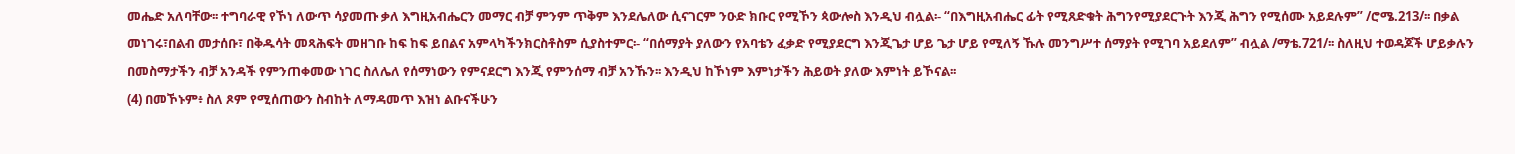መሔድ አለባቸው፡፡ ተግባራዊ የኾነ ለውጥ ሳያመጡ ቃለ እግዚአብሔርን መማር ብቻ ምንም ጥቅም እንደሌለው ሲናገርም ንዑድ ክቡር የሚኾን ጳውሎስ እንዲህ ብሏል፡- “በእግዚአብሔር ፊት የሚጸድቁት ሕግንየሚያደርጉት እንጂ ሕግን የሚሰሙ አይደሉም” /ሮሜ.213/፡፡ በቃል መነገሩ፣በልብ መታሰቡ፣ በቅዱሳት መጻሕፍት መዘገቡ ከፍ ከፍ ይበልና አምላካችንክርስቶስም ሲያስተምር፡- “በሰማያት ያለውን የአባቴን ፈቃድ የሚያደርግ እንጂጌታ ሆይ ጌታ ሆይ የሚለኝ ኹሉ መንግሥተ ሰማያት የሚገባ አይደለም” ብሏል /ማቴ.721/፡፡ ስለዚህ ተወዳጆች ሆይቃሉን በመስማታችን ብቻ አንዳች የምንጠቀመው ነገር ስለሌለ የሰማነውን የምናደርግ እንጂ የምንሰማ ብቻ አንኹን፡፡ እንዲህ ከኾነም እምነታችን ሕይወት ያለው እምነት ይኾናል፡፡
(4) በመኾኑም፥ ስለ ጾም የሚሰጠውን ስብከት ለማዳመጥ እዝነ ልቡናችሁን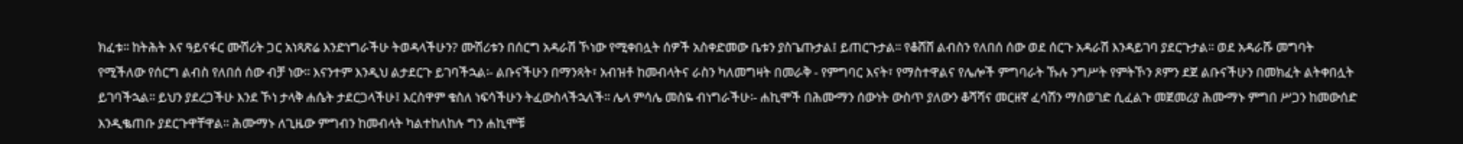ክፈቱ፡፡ ከትሕት እና ዓይናፋር ሙሽሪት ጋር አነጻጽሬ እንድነግራችሁ ትወዳላችሁን? ሙሽሪቱን በሰርግ አዳራሽ ኾነው የሚቀበሏት ሰዎች አስቀድመው ቤቱን ያስጌጡታል፤ ይጠርጉታል፡፡ የቆሸሸ ልብስን የለበሰ ሰው ወደ ሰርጉ አዳራሽ እንዳይገባ ያደርጉታል፡፡ ወደ አዳራሹ መግባት የሚችለው የሰርግ ልብስ የለበሰ ሰው ብቻ ነው፡፡ እናንተም እንዲህ ልታደርጉ ይገባችኋል፡- ልቡናችሁን በማንጻት፣ አብዝቶ ከመብላትና ራስን ካለመግዛት በመራቅ - የምግባር እናት፣ የማስተዋልና የሌሎች ምግባራት ኹሉ ንግሥት የምትኾን ጾምን ደጀ ልቡናችሁን በመክፈት ልትቀበሏት ይገባችኋል፡፡ ይህን ያደረጋችሁ እንደ ኾነ ታላቅ ሐሴት ታደርጋላችሁ፤ እርስዋም ቁስለ ነፍሳችሁን ትፈውስላችኋለች፡፡ ሌላ ምሳሌ መስዬ ብነግራችሁ፡- ሐኪሞች በሕሙማን ሰውነት ውስጥ ያለውን ቆሻሻና መርዘኛ ፈሳሽን ማስወገድ ሲፈልጉ መጀመሪያ ሕሙማኑ ምግበ ሥጋን ከመውሰድ እንዲቈጠቡ ያደርጉዋቸዋል፡፡ ሕሙማኑ ለጊዜው ምግብን ከመብላት ካልተከለከሉ ግን ሐኪሞቹ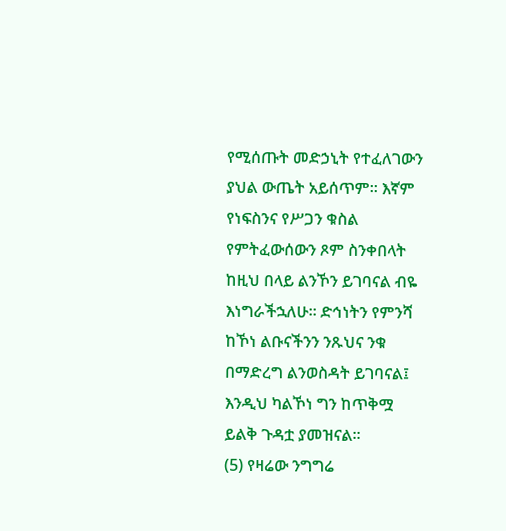የሚሰጡት መድኃኒት የተፈለገውን ያህል ውጤት አይሰጥም፡፡ እኛም የነፍስንና የሥጋን ቁስል የምትፈውሰውን ጾም ስንቀበላት ከዚህ በላይ ልንኾን ይገባናል ብዬ እነግራችኋለሁ፡፡ ድኅነትን የምንሻ ከኾነ ልቡናችንን ንጹህና ንቁ በማድረግ ልንወስዳት ይገባናል፤ እንዲህ ካልኾነ ግን ከጥቅሟ ይልቅ ጉዳቷ ያመዝናል፡፡
(5) የዛሬው ንግግሬ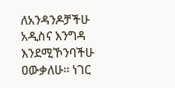ለአንዳንዶቻችሁ አዲስና እንግዳ እንደሚኾንባችሁ ዐውቃለሁ፡፡ ነገር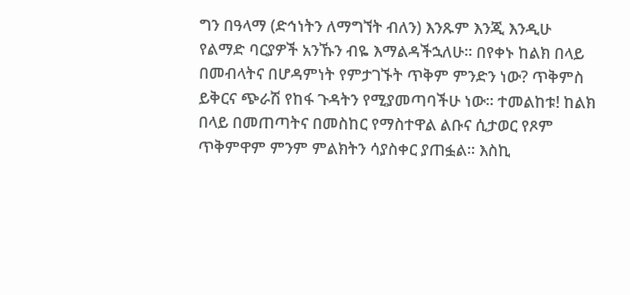ግን በዓላማ (ድኅነትን ለማግኘት ብለን) እንጹም እንጂ እንዲሁ የልማድ ባርያዎች አንኹን ብዬ እማልዳችኋለሁ፡፡ በየቀኑ ከልክ በላይ በመብላትና በሆዳምነት የምታገኙት ጥቅም ምንድን ነው? ጥቅምስ ይቅርና ጭራሽ የከፋ ጉዳትን የሚያመጣባችሁ ነው፡፡ ተመልከቱ! ከልክ በላይ በመጠጣትና በመስከር የማስተዋል ልቡና ሲታወር የጾም ጥቅምዋም ምንም ምልክትን ሳያስቀር ያጠፏል፡፡ እስኪ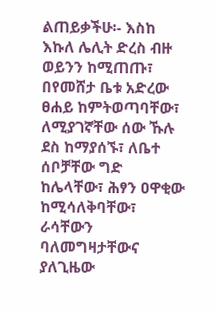ልጠይቃችሁ፡- እስከ እኩለ ሌሊት ድረስ ብዙ ወይንን ከሚጠጡ፣ በየመሸታ ቤቱ አድረው ፀሐይ ከምትወጣባቸው፣ ለሚያገኛቸው ሰው ኹሉ ደስ ከማያሰኙ፣ ለቤተ ሰቦቻቸው ግድ ከሌላቸው፣ ሕፃን ዐዋቂው ከሚሳለቅባቸው፣ ራሳቸውን ባለመግዛታቸውና ያለጊዜው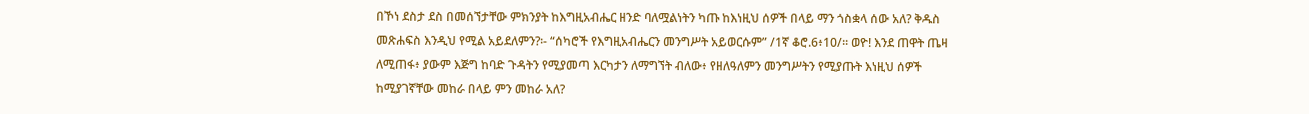በኾነ ደስታ ደስ በመሰኘታቸው ምክንያት ከእግዚአብሔር ዘንድ ባለሟልነትን ካጡ ከእነዚህ ሰዎች በላይ ማን ጎስቋላ ሰው አለ? ቅዱስ መጽሐፍስ እንዲህ የሚል አይደለምን?፡- “ሰካሮች የእግዚአብሔርን መንግሥት አይወርሱም” /1ኛ ቆሮ.6፥10/፡፡ ወዮ! እንደ ጠዋት ጤዛ ለሚጠፋ፥ ያውም እጅግ ከባድ ጉዳትን የሚያመጣ እርካታን ለማግኘት ብለው፥ የዘለዓለምን መንግሥትን የሚያጡት እነዚህ ሰዎች ከሚያገኛቸው መከራ በላይ ምን መከራ አለ?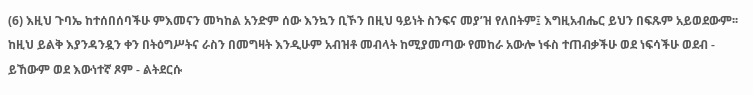(6) እዚህ ጉባኤ ከተሰበሰባችሁ ምእመናን መካከል አንድም ሰው እንኳን ቢኾን በዚህ ዓይነት ስንፍና መያ’ዝ የለበትም፤ እግዚአብሔር ይህን በፍጹም አይወደውም፡፡ ከዚህ ይልቅ እያንዳንዷን ቀን በትዕግሥትና ራስን በመግዛት እንዲሁም አብዝቶ መብላት ከሚያመጣው የመከራ አውሎ ነፋስ ተጠብቃችሁ ወደ ነፍሳችሁ ወደብ - ይኸውም ወደ እውነተኛ ጾም - ልትደርሱ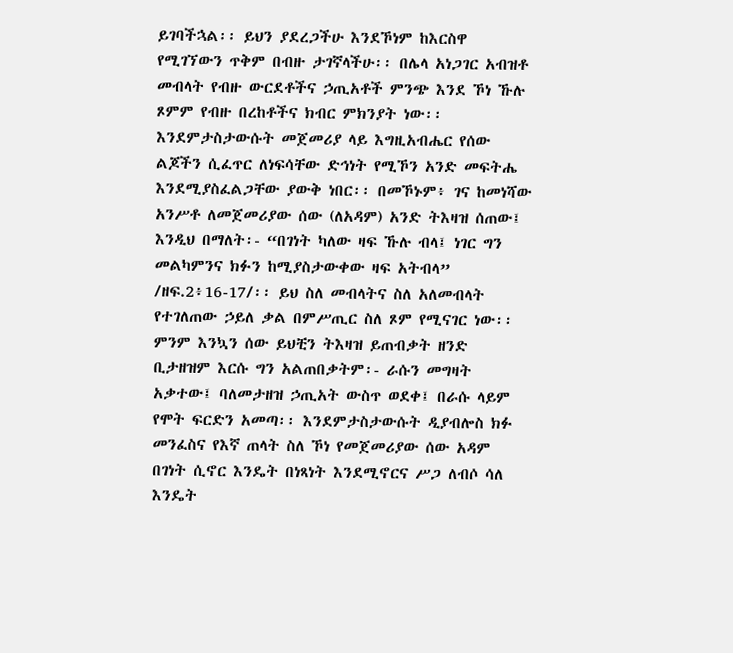ይገባችኋል፡፡ ይህን ያደረጋችሁ እንደኾነም ከእርስዋ የሚገኘውን ጥቅም በብዙ ታገኛላችሁ፡፡ በሌላ አነጋገር አብዝቶ መብላት የብዙ ውርደቶችና ኃጢአቶች ምንጭ እንደ ኾነ ኹሉ ጾምም የብዙ በረከቶችና ክብር ምክንያት ነው፡፡ እንደምታስታውሱት መጀመሪያ ላይ እግዚአብሔር የሰው ልጆችን ሲፈጥር ለነፍሳቸው ድኅነት የሚኾን አንድ መፍትሔ እንደሚያስፈልጋቸው ያውቅ ነበር፡፡ በመኾኑም፥ ገና ከመነሻው አንሥቶ ለመጀመሪያው ሰው (ለአዳም) አንድ ትእዛዝ ሰጠው፤ እንዲህ በማለት፡- “በገነት ካለው ዛፍ ኹሉ ብላ፤ ነገር ግን መልካምንና ክፉን ከሚያስታውቀው ዛፍ አትብላ” /ዘፍ.2፥16-17/፡፡ ይህ ስለ መብላትና ስለ አለመብላት የተገለጠው ኃይለ ቃል በምሥጢር ስለ ጾም የሚናገር ነው፡፡ ምንም እንኳን ሰው ይህቺን ትእዛዝ ይጠብቃት ዘንድ ቢታዘዝም እርሱ ግን አልጠበቃትም፡- ራሱን መግዛት አቃተው፤ ባለመታዘዝ ኃጢአት ውስጥ ወደቀ፤ በራሱ ላይም የሞት ፍርድን አመጣ፡፡ እንደምታስታውሱት ዲያብሎስ ክፉ መንፈስና የእኛ ጠላት ስለ ኾነ የመጀመሪያው ሰው አዳም በገነት ሲኖር እንዴት በነጻነት እንደሚኖርና ሥጋ ለብሶ ሳለ እንዴት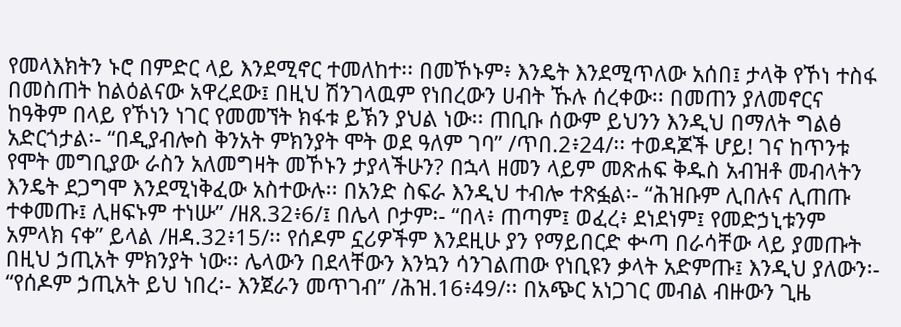የመላእክትን ኑሮ በምድር ላይ እንደሚኖር ተመለከተ፡፡ በመኾኑም፥ እንዴት እንደሚጥለው አሰበ፤ ታላቅ የኾነ ተስፋ በመስጠት ከልዕልናው አዋረደው፤ በዚህ ሽንገላዉም የነበረውን ሀብት ኹሉ ሰረቀው፡፡ በመጠን ያለመኖርና ከዓቅም በላይ የኾነን ነገር የመመኘት ክፋቱ ይኽን ያህል ነው፡፡ ጠቢቡ ሰውም ይህንን እንዲህ በማለት ግልፅ አድርጎታል፡- “በዲያብሎስ ቅንአት ምክንያት ሞት ወደ ዓለም ገባ” /ጥበ.2፥24/፡፡ ተወዳጆች ሆይ! ገና ከጥንቱ የሞት መግቢያው ራስን አለመግዛት መኾኑን ታያላችሁን? በኋላ ዘመን ላይም መጽሐፍ ቅዱስ አብዝቶ መብላትን እንዴት ደጋግሞ እንደሚነቅፈው አስተውሉ፡፡ በአንድ ስፍራ እንዲህ ተብሎ ተጽፏል፡- “ሕዝቡም ሊበሉና ሊጠጡ ተቀመጡ፤ ሊዘፍኑም ተነሡ” /ዘጸ.32፥6/፤ በሌላ ቦታም፡- “በላ፥ ጠጣም፤ ወፈረ፥ ደነደነም፤ የመድኃኒቱንም አምላክ ናቀ” ይላል /ዘዳ.32፥15/፡፡ የሰዶም ኗሪዎችም እንደዚሁ ያን የማይበርድ ቍጣ በራሳቸው ላይ ያመጡት በዚህ ኃጢአት ምክንያት ነው፡፡ ሌላውን በደላቸውን እንኳን ሳንገልጠው የነቢዩን ቃላት አድምጡ፤ እንዲህ ያለውን፡- “የሰዶም ኃጢአት ይህ ነበረ፡- እንጀራን መጥገብ” /ሕዝ.16፥49/፡፡ በአጭር አነጋገር መብል ብዙውን ጊዜ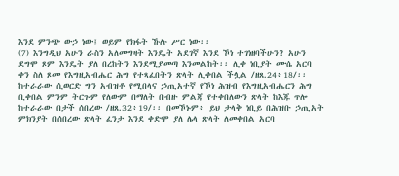እንደ ምንጭ ውኃ ነው፤ ወይም የክፋት ኹሉ ሥር ነው፡፡
(7) እንግዲህ አሁን ራስን አለመግዛት እንዴት አደገኛ እንደ ኾነ ተገነዘባችሁን? አሁን ደግሞ ጾም እንዴት ያለ በረከትን እንደሚያመጣ እንመልከት፡፡ ሊቀ ነቢያት ሙሴ አርባ ቀን ስለ ጾመ የእግዚአብሔር ሕግ የተጻፈበትን ጽላት ሊቀበል ችሏል /ዘጸ.24፥18/፡፡ ከተራራው ሲወርድ ግን አብዝቶ የሚበላና ኃጢአተኛ የኾነ ሕዝብ የእግዚአብሔርን ሕግ ቢቀበል ምንም ትርጉም የለውም በማለት በብዙ ምልጃ የተቀበለውን ጽላት ከእጁ ጥሎ ከተራራው በታች ሰበረው /ዘጸ.32፥19/፡፡ በመኾኑም፥ ይህ ታላቅ ነቢይ በሕዝቡ ኃጢአት ምክንያት በሰበረው ጽላት ፈንታ እንደ ቀድሞ ያለ ሌላ ጽላት ለመቀበል አርባ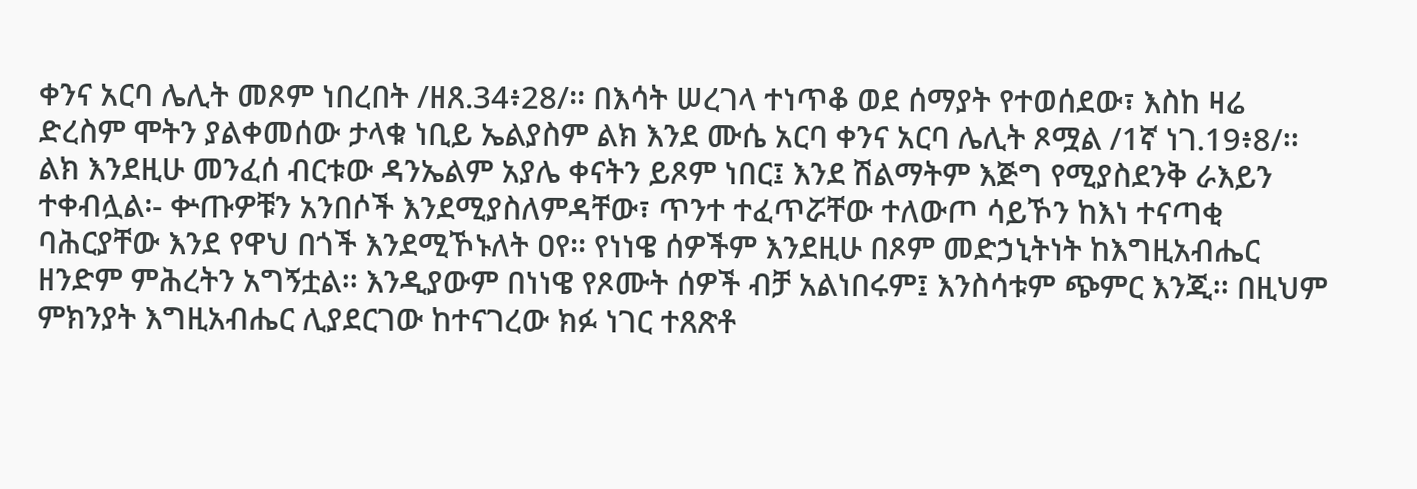ቀንና አርባ ሌሊት መጾም ነበረበት /ዘጸ.34፥28/፡፡ በእሳት ሠረገላ ተነጥቆ ወደ ሰማያት የተወሰደው፣ እስከ ዛሬ ድረስም ሞትን ያልቀመሰው ታላቁ ነቢይ ኤልያስም ልክ እንደ ሙሴ አርባ ቀንና አርባ ሌሊት ጾሟል /1ኛ ነገ.19፥8/፡፡ ልክ እንደዚሁ መንፈሰ ብርቱው ዳንኤልም አያሌ ቀናትን ይጾም ነበር፤ እንደ ሽልማትም እጅግ የሚያስደንቅ ራእይን ተቀብሏል፡- ቍጡዎቹን አንበሶች እንደሚያስለምዳቸው፣ ጥንተ ተፈጥሯቸው ተለውጦ ሳይኾን ከእነ ተናጣቂ ባሕርያቸው እንደ የዋህ በጎች እንደሚኾኑለት ዐየ፡፡ የነነዌ ሰዎችም እንደዚሁ በጾም መድኃኒትነት ከእግዚአብሔር ዘንድም ምሕረትን አግኝቷል፡፡ እንዲያውም በነነዌ የጾሙት ሰዎች ብቻ አልነበሩም፤ እንስሳቱም ጭምር እንጂ፡፡ በዚህም ምክንያት እግዚአብሔር ሊያደርገው ከተናገረው ክፉ ነገር ተጸጽቶ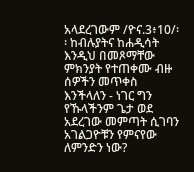አላደረገውም /ዮና.3፥10/፡፡ ከብሉያትና ከሐዲሳት እንዲህ በመጾማቸው ምክንያት የተጠቀሙ ብዙ ሰዎችን መጥቀስ እንችላለን - ነገር ግን የኹላችንም ጌታ ወደ አደረገው መምጣት ሲገባን አገልጋዮቹን የምናየው ለምንድን ነው?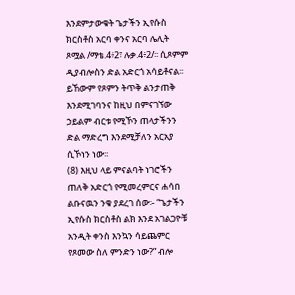እንደምታውቁት ጌታችን ኢየሱስ ክርስቶስ አርባ ቀንና አርባ ሌሊት ጾሟል /ማቴ.4፥2፣ ሉቃ.4፥2/፡፡ ሲጾምም ዲያብሎስን ድል አድርጎ አሳይቶናል፡፡ ይኸውም የጾምን ትጥቅ ልንታጠቅ እንደሚገባንና ከዚህ በምናገኘው ኃይልም ብርቱ የሚኾን ጠላታችንን ድል ማድረግ እንደሚቻለን አርአያ ሲኾነን ነው፡፡
(8) እዚህ ላይ ምናልባት ነገሮችን ጠለቅ አድርጎ የሚመረምርና ሐሳበ ልቡናዉን ንቁ ያደረገ ሰው፡- “ጌታችን ኢየሱስ ክርስቶስ ልክ እንደ አገልጋዮቹ አንዲት ቀንስ እንኳን ሳይጨምር የጾመው ስለ ምንድን ነው?” ብሎ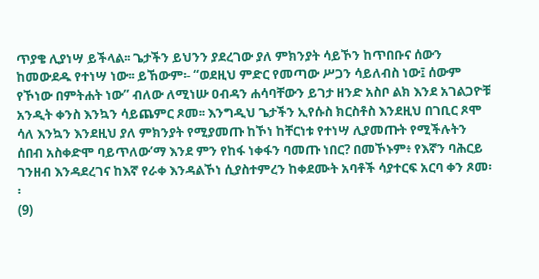ጥያቄ ሊያነሣ ይችላል፡፡ ጌታችን ይህንን ያደረገው ያለ ምክንያት ሳይኾን ከጥበቡና ሰውን ከመውደዱ የተነሣ ነው፡፡ ይኸውም፡- “ወደዚህ ምድር የመጣው ሥጋን ሳይለብስ ነው፤ ሰውም የኾነው በምትሐት ነው” ብለው ለሚነሡ ዐብዳን ሐሳባቸውን ይገታ ዘንድ አስቦ ልክ እንደ አገልጋዮቹ አንዲት ቀንስ እንኳን ሳይጨምር ጾመ፡፡ እንግዲህ ጌታችን ኢየሱስ ክርስቶስ እንደዚህ በገቢር ጾሞ ሳለ እንኳን እንደዚህ ያለ ምክንያት የሚያመጡ ከኾነ ከቸርነቱ የተነሣ ሊያመጡት የሚችሉትን ሰበብ አስቀድሞ ባይጥለው’ማ እንደ ምን የከፋ ነቀፋን ባመጡ ነበር? በመኾኑም፥ የእኛን ባሕርይ ገንዘብ እንዳደረገና ከእኛ የራቀ እንዳልኾነ ሲያስተምረን ከቀደሙት አባቶች ሳያተርፍ አርባ ቀን ጾመ፡፡
(9)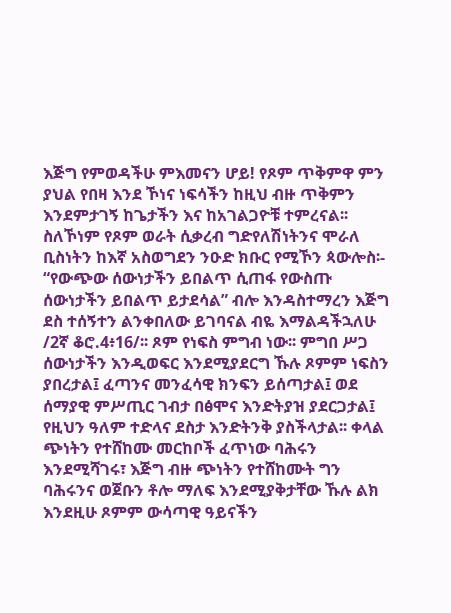እጅግ የምወዳችሁ ምእመናን ሆይ! የጾም ጥቅምዋ ምን ያህል የበዛ እንደ ኾነና ነፍሳችን ከዚህ ብዙ ጥቅምን እንደምታገኝ ከጌታችን እና ከአገልጋዮቹ ተምረናል፡፡ ስለኾነም የጾም ወራት ሲቃረብ ግድየለሽነትንና ሞራለ ቢስነትን ከእኛ አስወግደን ንዑድ ክቡር የሚኾን ጳውሎስ፡- “የውጭው ሰውነታችን ይበልጥ ሲጠፋ የውስጡ ሰውነታችን ይበልጥ ይታደሳል” ብሎ እንዳስተማረን እጅግ ደስ ተሰኝተን ልንቀበለው ይገባናል ብዬ እማልዳችኋለሁ /2ኛ ቆሮ.4፥16/፡፡ ጾም የነፍስ ምግብ ነው፡፡ ምግበ ሥጋ ሰውነታችን እንዲወፍር እንደሚያደርግ ኹሉ ጾምም ነፍስን ያበረታል፤ ፈጣንና መንፈሳዊ ክንፍን ይሰጣታል፤ ወደ ሰማያዊ ምሥጢር ገብታ በፅሞና እንድትያዝ ያደርጋታል፤ የዚህን ዓለም ተድላና ደስታ እንድትንቅ ያስችላታል፡፡ ቀላል ጭነትን የተሸከሙ መርከቦች ፈጥነው ባሕሩን እንደሚሻገሩ፣ እጅግ ብዙ ጭነትን የተሸከሙት ግን ባሕሩንና ወጀቡን ቶሎ ማለፍ እንደሚያቅታቸው ኹሉ ልክ እንደዚሁ ጾምም ውሳጣዊ ዓይናችን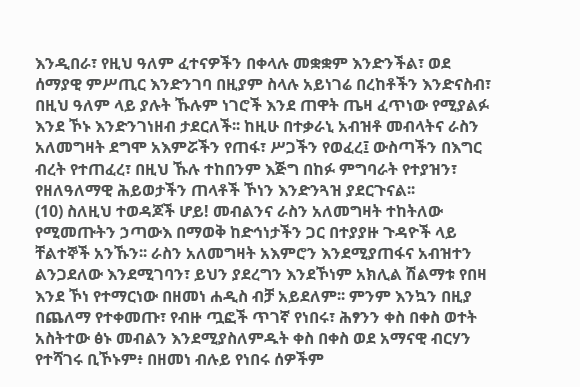እንዲበራ፣ የዚህ ዓለም ፈተናዎችን በቀላሉ መቋቋም እንድንችል፣ ወደ ሰማያዊ ምሥጢር እንድንገባ በዚያም ስላሉ አይነገሬ በረከቶችን እንድናስብ፣ በዚህ ዓለም ላይ ያሉት ኹሉም ነገሮች እንደ ጠዋት ጤዛ ፈጥነው የሚያልፉ እንደ ኾኑ እንድንገነዘብ ታደርለች፡፡ ከዚሁ በተቃራኒ አብዝቶ መብላትና ራስን አለመግዛት ደግሞ አእምሯችን የጠፋ፣ ሥጋችን የወፈረ፤ ውስጣችን በእግር ብረት የተጠፈረ፣ በዚህ ኹሉ ተከበንም እጅግ በከፉ ምግባራት የተያዝን፣ የዘለዓለማዊ ሕይወታችን ጠላቶች ኾነን እንድንጓዝ ያደርጉናል፡፡
(10) ስለዚህ ተወዳጆች ሆይ! መብልንና ራስን አለመግዛት ተከትለው የሚመጡትን ኃጣውእ በማወቅ ከድኅነታችን ጋር በተያያዙ ጉዳዮች ላይ ቸልተኞች አንኹን፡፡ ራስን አለመግዛት አእምሮን እንደሚያጠፋና አብዝተን ልንጋደለው እንደሚገባን፣ ይህን ያደረግን እንደኾነም አክሊል ሽልማቱ የበዛ እንደ ኾነ የተማርነው በዘመነ ሐዲስ ብቻ አይደለም፡፡ ምንም እንኳን በዚያ በጨለማ የተቀመጡ፣ የብዙ ጧፎች ጥገኛ የነበሩ፣ ሕፃንን ቀስ በቀስ ወተት አስትተው ፅኑ መብልን እንደሚያስለምዱት ቀስ በቀስ ወደ አማናዊ ብርሃን የተሻገሩ ቢኾኑም፥ በዘመነ ብሉይ የነበሩ ሰዎችም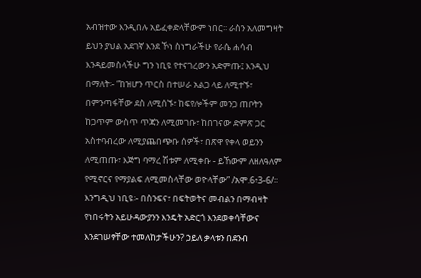አብዝተው እንዲበሉ አይፈቀድላቸውም ነበር፡፡ ራስን አለመግዛት ይህን ያህል አደገኛ እንደ ኾነ ስነግራችሁ የራሴ ሐሳብ እንዳይመስላችሁ ግን ነቢዩ የተናገረውን አድምጡ፤ እንዲህ በማለት፡- “ከዝሆን ጥርስ በተሠራ አልጋ ላይ ለሚተኙ፣ በምንጣፋቸው ደስ ለሚሰኙ፣ ከፍየሎችም መንጋ ጠቦትን ከጋጥም ውስጥ ጥጃን ለሚመገቡ፣ ከበገናው ድምጽ ጋር አስተባብረው ለሚያጨበጭቡ ሰዎች፣ በጽዋ የቀላ ወይንን ለሚጠጡ፣ እጅግ ባማረ ሽቱም ለሚቀቡ - ይኸውም ለዘለዓለም የሚኖርና የማያልፍ ለሚመስላቸው ወዮላቸው” /አሞ.6፥3-6/፡፡ እንግዲህ ነቢዩ፡- በስንፍና፣ በፍትወትና መብልን በማብዛት የነበሩትን አይሁዳውያንን እንዴት አድርጎ እንደወቀሳቸውና እንደገሠፃቸው ተመለከታችሁን? ኃይለ ቃላቱን በደንብ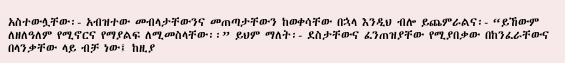አስተውሏቸው፡- አብዝተው መብላታቸውንና መጠጣታቸውን ከወቀሳቸው በኋላ እንዲህ ብሎ ይጨምራልና፡- “ይኸውም ለዘለዓለም የሚኖርና የማያልፍ ለሚመስላቸው፡፡” ይህም ማለት፡- ደስታቸውና ፈንጠዝያቸው የሚያበቃው በከንፈራቸውና በላንቃቸው ላይ ብቻ ነው፤ ከዚያ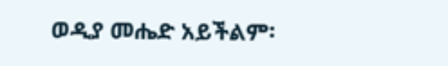ወዲያ መሔድ አይችልም፡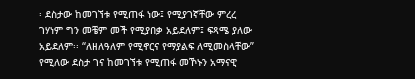፡ ደስታው ከመገኘቱ የሚጠፋ ነው፤ የሚያገኛቸው ምረረ ገሃነም ግን መቼም መች የሚያበቃ አይደለም፤ ፍጻሜ ያለው አይደለም፡፡ “ለዘለዓለም የሚኖርና የማያልፍ ለሚመስላቸው” የሚለው ደስታ ገና ከመገኘቱ የሚጠፋ መኾኑን አማናዊ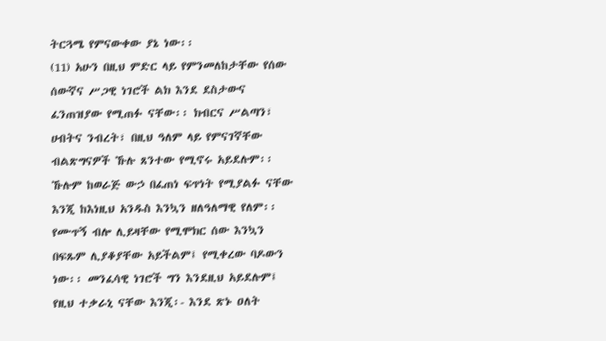ትርጓሜ የምናውቀው ያኔ ነው፡፡
(11) አሁን በዚህ ምድር ላይ የምንመለከታቸው የሰው ሰውኛና ሥጋዊ ነገሮች ልክ እንደ ደስታውና ፈንጠዝያው የሚጠፉ ናቸው፡፡ ክብርና ሥልጣን፣ ሀብትና ንብረት፣ በዚህ ዓለም ላይ የምናገኛቸው ብልጽግናዎች ኹሉ ጸንተው የሚኖሩ አይደሉም፡፡ ኹሉም ከወራጅ ውኃ በፈጠነ ፍጥነት የሚያልፉ ናቸው እንጂ ከእነዚህ አንዱስ እንኳን ዘለዓለማዊ የለም፡፡ የሙጥኝ ብሎ ሊይዛቸው የሚሞክር ሰው እንኳን በፍጹም ሊያቆያቸው አይችልም፤ የሚቀረው ባዶውን ነው፡፡ መንፈሳዊ ነገሮች ግን እንደዚህ አይደሉም፤ የዚህ ተቃራኒ ናቸው እንጂ፡- እንደ ጽኑ ዐለት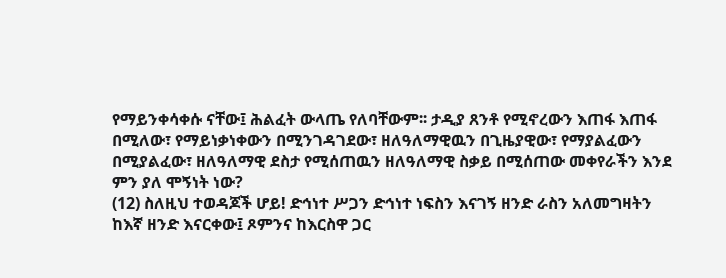የማይንቀሳቀሱ ናቸው፤ ሕልፈት ውላጤ የለባቸውም፡፡ ታዲያ ጸንቶ የሚኖረውን እጠፋ እጠፋ በሚለው፣ የማይነቃነቀውን በሚንገዳገደው፣ ዘለዓለማዊዉን በጊዜያዊው፣ የማያልፈውን በሚያልፈው፣ ዘለዓለማዊ ደስታ የሚሰጠዉን ዘለዓለማዊ ስቃይ በሚሰጠው መቀየራችን እንደ ምን ያለ ሞኝነት ነው?
(12) ስለዚህ ተወዳጆች ሆይ! ድኅነተ ሥጋን ድኅነተ ነፍስን እናገኝ ዘንድ ራስን አለመግዛትን ከእኛ ዘንድ እናርቀው፤ ጾምንና ከእርስዋ ጋር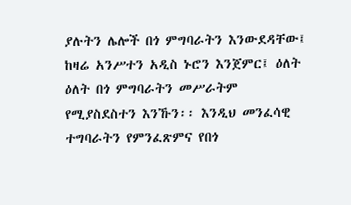ያሉትን ሌሎች በጎ ምግባራትን እንውደዳቸው፤ ከዛሬ አንሥተን አዲስ ኑሮን እንጀምር፤ ዕለት ዕለት በጎ ምግባራትን መሥራትም የሚያስደስተን እንኹን፡፡ እንዲህ መንፈሳዊ ተግባራትን የምንፈጽምና የበጎ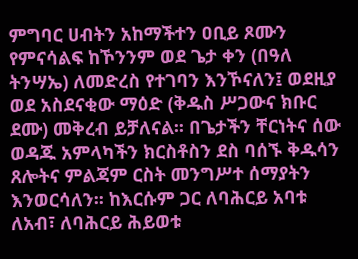ምግባር ሀብትን አከማችተን ዐቢይ ጾሙን የምናሳልፍ ከኾንንም ወደ ጌታ ቀን (በዓለ ትንሣኤ) ለመድረስ የተገባን እንኾናለን፤ ወደዚያ ወደ አስደናቂው ማዕድ (ቅዱስ ሥጋውና ክቡር ደሙ) መቅረብ ይቻለናል፡፡ በጌታችን ቸርነትና ሰው ወዳጁ አምላካችን ክርስቶስን ደስ ባሰኙ ቅዱሳን ጸሎትና ምልጃም ርስት መንግሥተ ሰማያትን እንወርሳለን፡፡ ከእርሱም ጋር ለባሕርይ አባቱ ለአብ፣ ለባሕርይ ሕይወቱ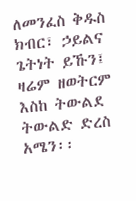ለመንፈስ ቅዱስ ክብር፣ ኃይልና ጌትነት ይኹን፤ ዛሬም ዘወትርም እስከ ትውልደ ትውልድ ድረስ አሜን፡፡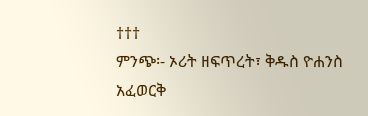†††
ምንጭ፡- ኦሪት ዘፍጥረት፣ ቅዱስ ዮሐንስ አፈወርቅ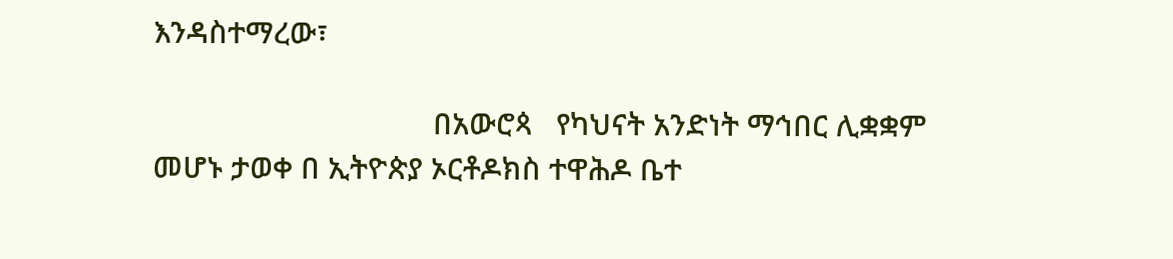እንዳስተማረው፣

                                   በአውሮጳ   የካህናት አንድነት ማኅበር ሊቋቋም መሆኑ ታወቀ በ ኢትዮጵያ ኦርቶዶክስ ተዋሕዶ ቤተ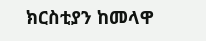ክርስቲያን ከመላዋ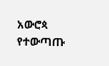አውሮጳ   የተውጣጡ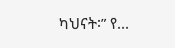ካህናት፡” የ...